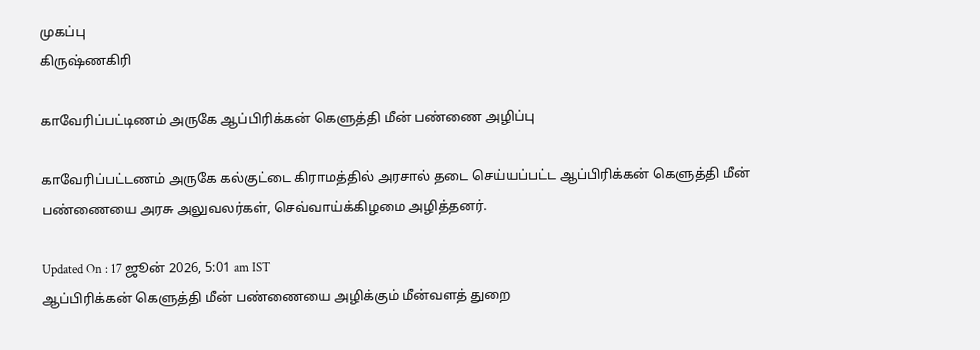முகப்பு
கிருஷ்ணகிரி

காவேரிப்பட்டிணம் அருகே ஆப்பிரிக்கன் கெளுத்தி மீன் பண்ணை அழிப்பு

காவேரிப்பட்டணம் அருகே கல்குட்டை கிராமத்தில் அரசால் தடை செய்யப்பட்ட ஆப்பிரிக்கன் கெளுத்தி மீன் பண்ணையை அரசு அலுவலர்கள், செவ்வாய்க்கிழமை அழித்தனர்.

Updated On : 17 ஜூன் 2026, 5:01 am IST
ஆப்பிரிக்கன் கெளுத்தி மீன் பண்ணையை அழிக்கும் மீன்வளத் துறை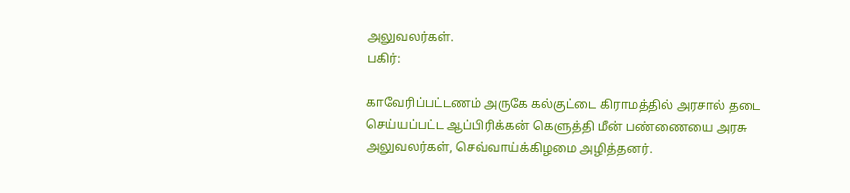அலுவலர்கள்.
பகிர்:

காவேரிப்பட்டணம் அருகே கல்குட்டை கிராமத்தில் அரசால் தடை செய்யப்பட்ட ஆப்பிரிக்கன் கெளுத்தி மீன் பண்ணையை அரசு அலுவலர்கள், செவ்வாய்க்கிழமை அழித்தனர்.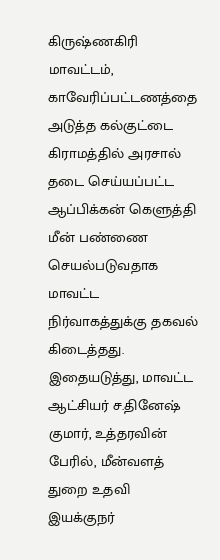கிருஷ்ணகிரி மாவட்டம், காவேரிப்பட்டணத்தை அடுத்த கல்குட்டை கிராமத்தில் அரசால் தடை செய்யப்பட்ட ஆப்பிக்கன் கெளுத்தி மீன் பண்ணை செயல்படுவதாக மாவட்ட நிர்வாகத்துக்கு தகவல் கிடைத்தது. இதையடுத்து, மாவட்ட ஆட்சியர் ச.தினேஷ் குமார், உத்தரவின் பேரில், மீன்வளத் துறை உதவி இயக்குநர்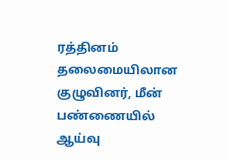ரத்தினம் தலைமையிலான குழுவினர், மீன் பண்ணையில் ஆய்வு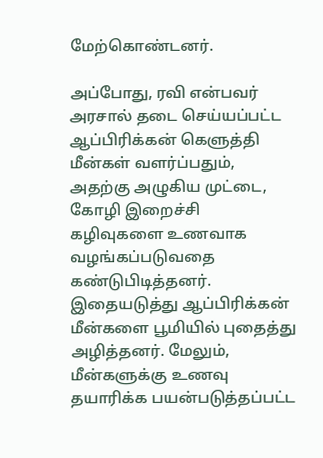மேற்கொண்டனர்.

அப்போது, ரவி என்பவர் அரசால் தடை செய்யப்பட்ட ஆப்பிரிக்கன் கெளுத்தி மீன்கள் வளர்ப்பதும், அதற்கு அழுகிய முட்டை, கோழி இறைச்சி கழிவுகளை உணவாக வழங்கப்படுவதை கண்டுபிடித்தனர். இதையடுத்து ஆப்பிரிக்கன் மீன்களை பூமியில் புதைத்து அழித்தனர். மேலும், மீன்களுக்கு உணவு தயாரிக்க பயன்படுத்தப்பட்ட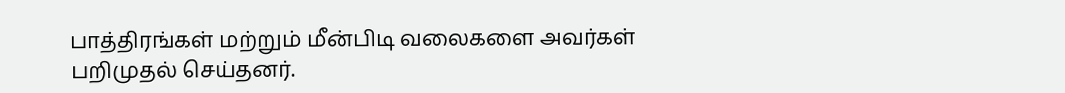பாத்திரங்கள் மற்றும் மீன்பிடி வலைகளை அவர்கள் பறிமுதல் செய்தனர்.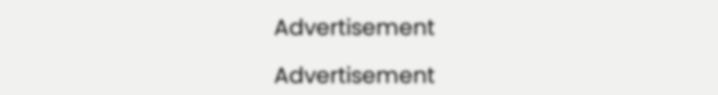Advertisement

Advertisement